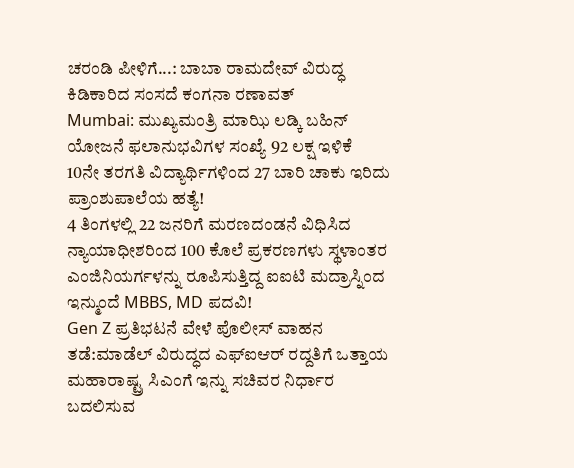ಚರಂಡಿ ಪೀಳಿಗೆ...: ಬಾಬಾ ರಾಮದೇವ್ ವಿರುದ್ಧ ಕಿಡಿಕಾರಿದ ಸಂಸದೆ ಕಂಗನಾ ರಣಾವತ್
Mumbai: ಮುಖ್ಯಮಂತ್ರಿ ಮಾಝಿ ಲಡ್ಕಿ ಬಹಿನ್ ಯೋಜನೆ ಫಲಾನುಭವಿಗಳ ಸಂಖ್ಯೆ 92 ಲಕ್ಷ ಇಳಿಕೆ
10ನೇ ತರಗತಿ ವಿದ್ಯಾರ್ಥಿಗಳಿಂದ 27 ಬಾರಿ ಚಾಕು ಇರಿದು ಪ್ರಾಂಶುಪಾಲೆಯ ಹತ್ಯೆ!
4 ತಿಂಗಳಲ್ಲಿ 22 ಜನರಿಗೆ ಮರಣದಂಡನೆ ವಿಧಿಸಿದ ನ್ಯಾಯಾಧೀಶರಿಂದ 100 ಕೊಲೆ ಪ್ರಕರಣಗಳು ಸ್ಥಳಾಂತರ
ಎಂಜಿನಿಯರ್ಗಳನ್ನು ರೂಪಿಸುತ್ತಿದ್ದ ಐಐಟಿ ಮದ್ರಾಸ್ನಿಂದ ಇನ್ಮುಂದೆ MBBS, MD ಪದವಿ!
Gen Z ಪ್ರತಿಭಟನೆ ವೇಳೆ ಪೊಲೀಸ್ ವಾಹನ ತಡೆ:ಮಾಡೆಲ್ ವಿರುದ್ಧದ ಎಫ್ಐಆರ್ ರದ್ದತಿಗೆ ಒತ್ತಾಯ
ಮಹಾರಾಷ್ಟ್ರ ಸಿಎಂಗೆ ಇನ್ನು ಸಚಿವರ ನಿರ್ಧಾರ ಬದಲಿಸುವ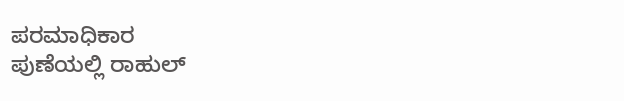ಪರಮಾಧಿಕಾರ
ಪುಣೆಯಲ್ಲಿ ರಾಹುಲ್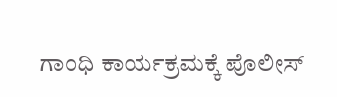ಗಾಂಧಿ ಕಾರ್ಯಕ್ರಮಕ್ಕೆ ಪೊಲೀಸ್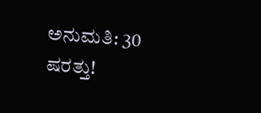ಅನುಮತಿ: 30 ಷರತ್ತು!